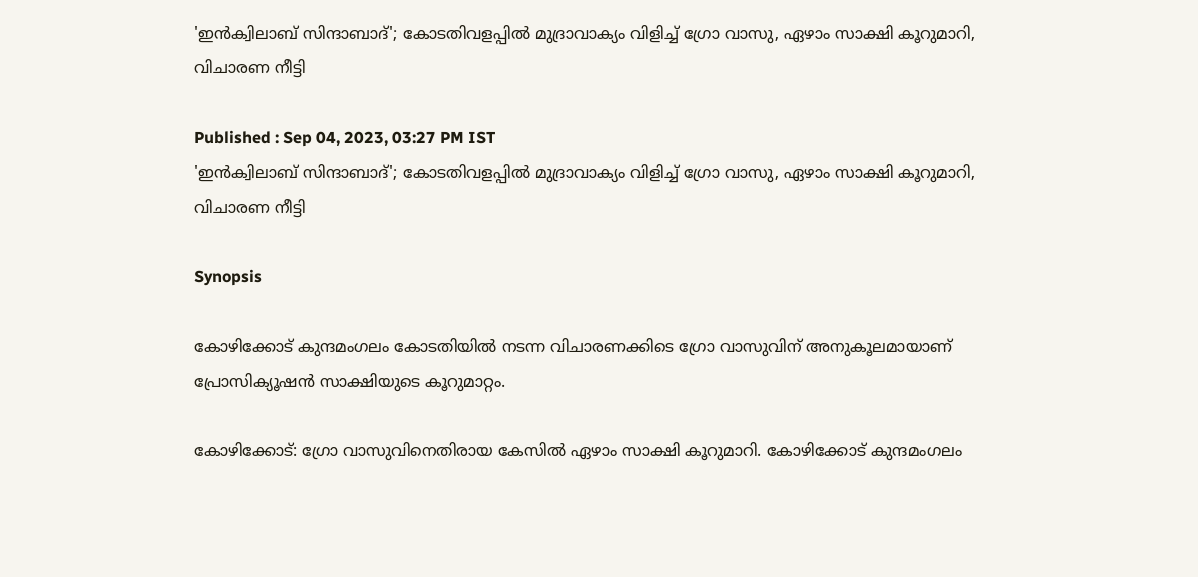'ഇൻക്വിലാബ് സിന്ദാബാദ്'; കോടതിവളപ്പിൽ മുദ്രാവാക്യം വിളിച്ച് ഗ്രോ വാസു, ഏഴാം സാക്ഷി കൂറുമാറി, വിചാരണ നീട്ടി

Published : Sep 04, 2023, 03:27 PM IST
'ഇൻക്വിലാബ് സിന്ദാബാദ്'; കോടതിവളപ്പിൽ മുദ്രാവാക്യം വിളിച്ച് ഗ്രോ വാസു, ഏഴാം സാക്ഷി കൂറുമാറി, വിചാരണ നീട്ടി

Synopsis

കോഴിക്കോട് കുന്ദമംഗലം കോടതിയില്‍ നടന്ന വിചാരണക്കിടെ ഗ്രോ വാസുവിന് അനുകൂലമായാണ് പ്രോസിക്യൂഷന്‍ സാക്ഷിയുടെ കൂറുമാറ്റം.

കോഴിക്കോട്: ഗ്രോ വാസുവിനെതിരായ കേസില്‍ ഏഴാം സാക്ഷി കൂറുമാറി. കോഴിക്കോട് കുന്ദമംഗലം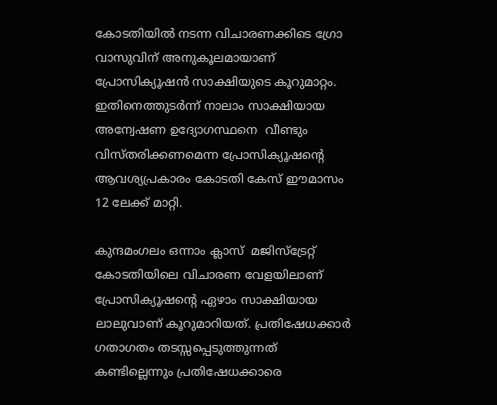കോടതിയില്‍ നടന്ന വിചാരണക്കിടെ ഗ്രോ വാസുവിന് അനുകൂലമായാണ് പ്രോസിക്യൂഷന്‍ സാക്ഷിയുടെ കൂറുമാറ്റം. ഇതിനെത്തുടര്‍ന്ന് നാലാം സാക്ഷിയായ അന്വേഷണ ഉദ്യോഗസ്ഥനെ  വീണ്ടും വിസ്തരിക്കണമെന്ന പ്രോസിക്യൂഷന്‍റെ ആവശ്യപ്രകാരം കോടതി കേസ് ഈമാസം 12 ലേക്ക് മാറ്റി.

കുന്ദമംഗലം ഒന്നാം ക്ലാസ്  മജിസ്ട്രേറ്റ് കോടതിയിലെ വിചാരണ വേളയിലാണ് പ്രോസിക്യൂഷന്‍റെ ഏഴാം സാക്ഷിയായ ലാലുവാണ് കൂറുമാറിയത്. പ്രതിഷേധക്കാര്‍ ഗതാഗതം തടസ്സപ്പെടുത്തുന്നത് കണ്ടില്ലെന്നും പ്രതിഷേധക്കാരെ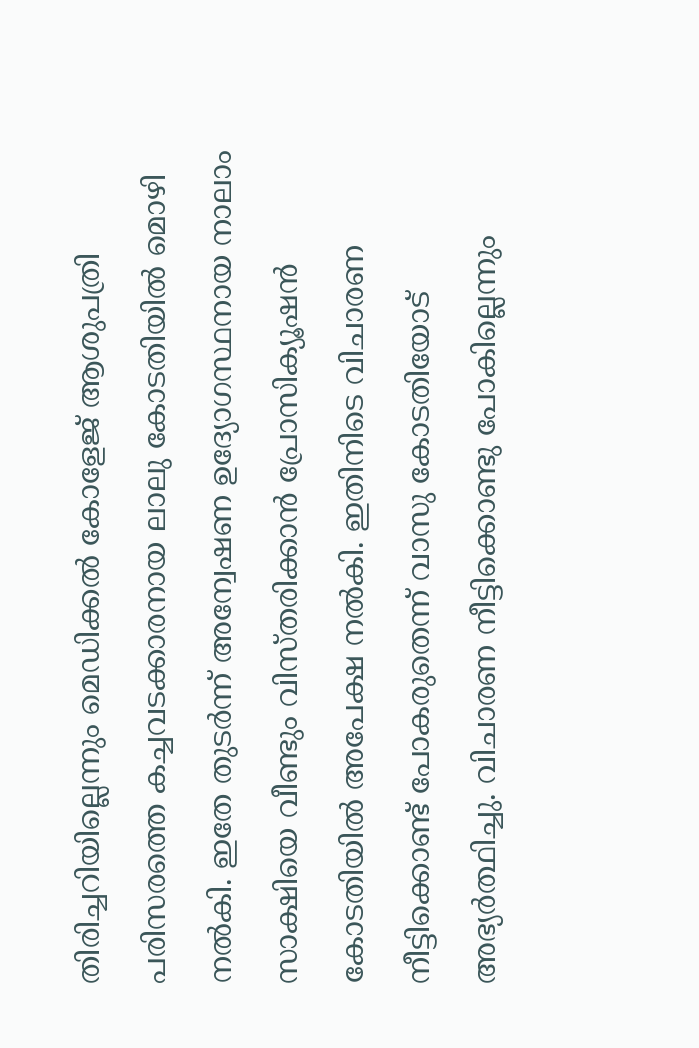തിരിച്ചറിയില്ലെന്നും മെഡിക്കല്‍ കോളേജ് ആശുപത്രി പരിസരത്തെ കച്ചവടക്കാരനായ ലാലു കോടതിയില്‍ മൊഴി നല്‍കി. ഇതേ തുടര്‍ന്ന് അന്വേഷണ ഉദ്യോഗസ്ഥനായ നാലാം സാക്ഷിയെ വീണ്ടും വിസ്തരിക്കാന്‍ പ്രോസിക്യൂഷന്‍ കോടതിയില്‍ അപേക്ഷ നല്‍കി. ഇതിനിടെ വിചാരണ നീട്ടിക്കൊണ്ട് പോകരുതെന്ന് വാസു കോടതിയോട്   അഭ്യര്‍ത്ഥിച്ചു. വിചാരണ നീട്ടിക്കൊണ്ടു പോകില്ലെന്നും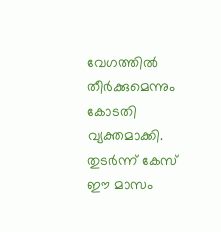വേഗത്തില്‍ തീര്‍ക്കുമെന്നും കോടതി വ്യക്തമാക്കി. തുടര്‍ന്ന് കേസ് ഈ മാസം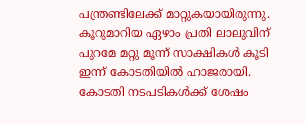പന്ത്രണ്ടിലേക്ക് മാറ്റുകയായിരുന്നു. കൂറുമാറിയ ഏഴാം പ്രതി ലാലുവിന് പുറമേ മറ്റു മൂന്ന് സാക്ഷികള്‍ കൂടി ഇന്ന് കോടതിയില്‍ ഹാജരായി. കോടതി നടപടികള്‍ക്ക് ശേഷം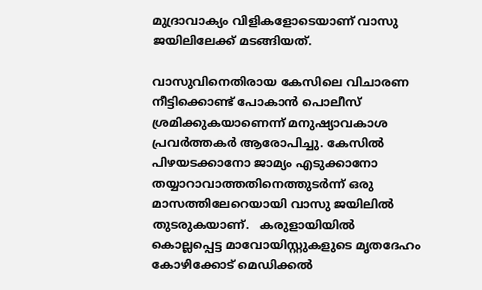മുദ്രാവാക്യം വിളികളോടെയാണ് വാസു ജയിലിലേക്ക് മടങ്ങിയത്.

വാസുവിനെതിരായ കേസിലെ വിചാരണ നീട്ടിക്കൊണ്ട് പോകാന്‍ പൊലീസ് ശ്രമിക്കുകയാണെന്ന് മനുഷ്യാവകാശ പ്രവര്‍ത്തകര്‍ ആരോപിച്ചു. കേസില്‍ പിഴയടക്കാനോ ജാമ്യം എടുക്കാനോ തയ്യാറാവാത്തതിനെത്തുടര്‍ന്ന് ഒരു മാസത്തിലേറെയായി വാസു ജയിലില്‍ തുടരുകയാണ്.   കരുളായിയില്‍ കൊല്ലപ്പെട്ട മാവോയിസ്റ്റുകളുടെ മൃതദേഹം കോഴിക്കോട് മെഡിക്കല്‍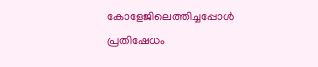കോളേജിലെത്തിച്ചപ്പോള്‍ പ്രതിഷേധം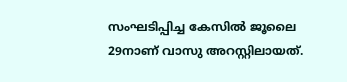സംഘടിപ്പിച്ച കേസില്‍ ജൂലൈ 29നാണ് വാസു അറസ്റ്റിലായത്.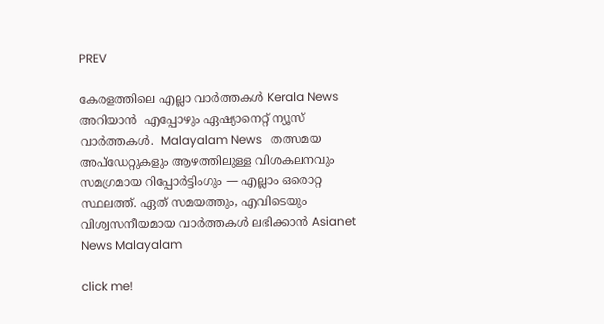PREV

കേരളത്തിലെ എല്ലാ വാർത്തകൾ Kerala News അറിയാൻ  എപ്പോഴും ഏഷ്യാനെറ്റ് ന്യൂസ് വാർത്തകൾ.  Malayalam News   തത്സമയ അപ്‌ഡേറ്റുകളും ആഴത്തിലുള്ള വിശകലനവും സമഗ്രമായ റിപ്പോർട്ടിംഗും — എല്ലാം ഒരൊറ്റ സ്ഥലത്ത്. ഏത് സമയത്തും, എവിടെയും വിശ്വസനീയമായ വാർത്തകൾ ലഭിക്കാൻ Asianet News Malayalam

click me!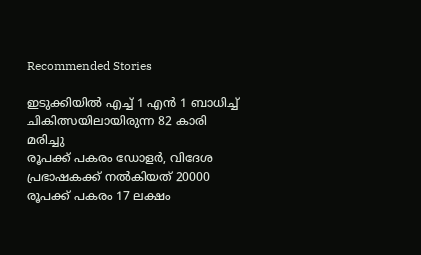Recommended Stories

ഇടുക്കിയിൽ എച്ച് 1 എന്‍ 1 ബാധിച്ച് ചികിത്സയിലായിരുന്ന 82 കാരി മരിച്ചു
രൂപക്ക് പകരം ഡോളർ, വിദേശ പ്രഭാഷകക്ക് നൽകിയത് 20000 രൂപക്ക് പകരം 17 ലക്ഷം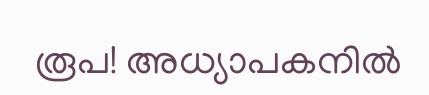രൂപ! അധ്യാപകനിൽ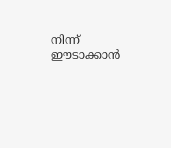നിന്ന് ഈടാക്കാൻ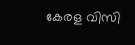കേരള വിസി